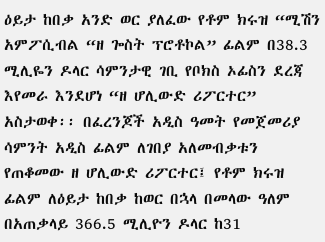ዕይታ ከበቃ አንድ ወር ያለፈው የቶም ክሩዝ “ሚሽን አምፖሲብል “ዘ ጐስት ፕሮቶኮል” ፊልም በ38.3 ሚሊዬን ዶላር ሳምንታዊ ገቢ የቦክስ ኦፊስን ደረጃ እየመራ እንደሆነ “ዘ ሆሊውድ ሪፖርተር” አስታወቀ፡፡ በፈረንጆች አዲስ ዓመት የመጀመሪያ ሳምንት አዲስ ፊልም ለገበያ አለመብቃቱን የጠቆመው ዘ ሆሊውድ ሪፖርተር፤ የቶም ክሩዝ ፊልም ለዕይታ ከበቃ ከወር በኋላ በመላው ዓለም በአጠቃላይ 366.5 ሚሊዮን ዶላር ከ31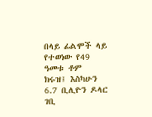በላይ ፊልሞች ላይ የተወነው የ49 ዓመቱ ቶም ክሩዝ፤ እስካሁን 6.7 ቢሊዮን ዶላር ገቢ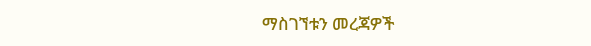ማስገኘቱን መረጃዎች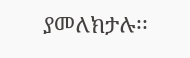ያመለክታሉ፡፡